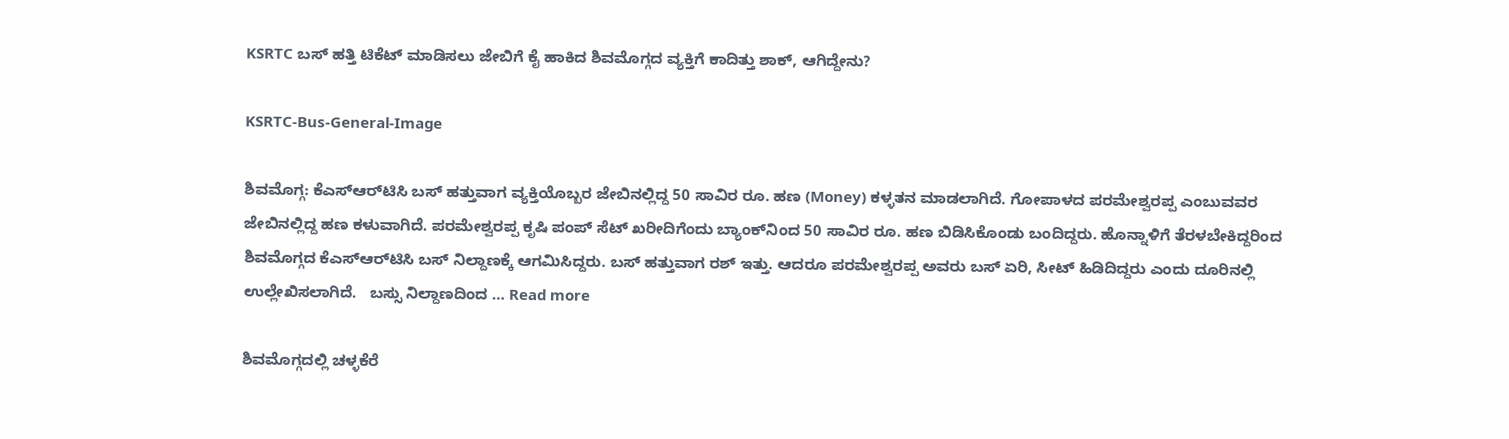KSRTC ಬಸ್‌ ಹತ್ತಿ ಟಿಕೆಟ್‌ ಮಾಡಿಸಲು ಜೇಬಿಗೆ ಕೈ ಹಾಕಿದ ಶಿವಮೊಗ್ಗದ ವ್ಯಕ್ತಿಗೆ ಕಾದಿತ್ತು ಶಾಕ್‌, ಆಗಿದ್ದೇನು?

KSRTC-Bus-General-Image

ಶಿವಮೊಗ್ಗ: ಕೆಎಸ್‌ಆರ್‌ಟಿಸಿ ಬಸ್‌ ಹತ್ತುವಾಗ ವ್ಯಕ್ತಿಯೊಬ್ಬರ ಜೇಬಿನಲ್ಲಿದ್ದ 50 ಸಾವಿರ ರೂ. ಹಣ (Money) ಕಳ್ಳತನ ಮಾಡಲಾಗಿದೆ. ಗೋಪಾಳದ ಪರಮೇಶ್ವರಪ್ಪ ಎಂಬುವವರ ಜೇಬಿನಲ್ಲಿದ್ದ ಹಣ ಕಳುವಾಗಿದೆ. ಪರಮೇಶ್ವರಪ್ಪ ಕೃಷಿ ಪಂಪ್‌ ಸೆಟ್‌ ಖರೀದಿಗೆಂದು ಬ್ಯಾಂಕ್‌ನಿಂದ 50 ಸಾವಿರ ರೂ. ಹಣ ಬಿಡಿಸಿಕೊಂಡು ಬಂದಿದ್ದರು. ಹೊನ್ನಾಳಿಗೆ ತೆರಳಬೇಕಿದ್ದರಿಂದ ಶಿವಮೊಗ್ಗದ ಕೆಎಸ್‌ಆರ್‌ಟಿಸಿ ಬಸ್‌ ನಿಲ್ದಾಣಕ್ಕೆ ಆಗಮಿಸಿದ್ದರು. ಬಸ್‌ ಹತ್ತುವಾಗ ರಶ್‌ ಇತ್ತು. ಆದರೂ ಪರಮೇಶ್ವರಪ್ಪ ಅವರು ಬಸ್‌ ಏರಿ, ಸೀಟ್‌ ಹಿಡಿದಿದ್ದರು ಎಂದು ದೂರಿನಲ್ಲಿ ಉಲ್ಲೇಖಿಸಲಾಗಿದೆ.   ಬಸ್ಸು ನಿಲ್ದಾಣದಿಂದ … Read more

ಶಿವಮೊಗ್ಗದಲ್ಲಿ ಚಳ್ಳಕೆರೆ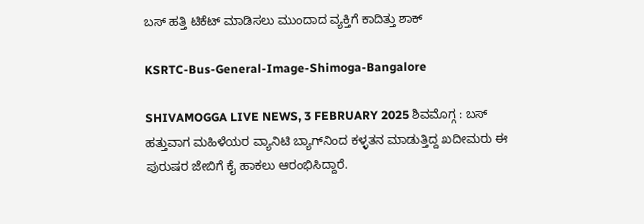ಬಸ್‌ ಹತ್ತಿ ಟಿಕೆಟ್‌ ಮಾಡಿಸಲು ಮುಂದಾದ ವ್ಯಕ್ತಿಗೆ ಕಾದಿತ್ತು ಶಾಕ್‌

KSRTC-Bus-General-Image-Shimoga-Bangalore

SHIVAMOGGA LIVE NEWS, 3 FEBRUARY 2025 ಶಿವಮೊಗ್ಗ : ಬಸ್‌ ಹತ್ತುವಾಗ ಮಹಿಳೆಯರ ವ್ಯಾನಿಟಿ ಬ್ಯಾಗ್‌ನಿಂದ ಕಳ್ಳತನ ಮಾಡುತ್ತಿದ್ದ ಖದೀಮರು ಈ ಪುರುಷರ ಜೇಬಿಗೆ ಕೈ ಹಾಕಲು ಆರಂಭಿಸಿದ್ದಾರೆ.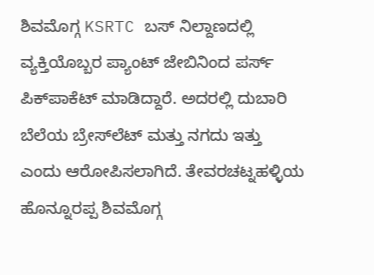ಶಿವಮೊಗ್ಗ KSRTC ಬಸ್‌ ನಿಲ್ದಾಣದಲ್ಲಿ ವ್ಯಕ್ತಿಯೊಬ್ಬರ ಪ್ಯಾಂಟ್‌ ಜೇಬಿನಿಂದ ಪರ್ಸ್‌ ಪಿಕ್‌ಪಾಕೆಟ್‌ ಮಾಡಿದ್ದಾರೆ. ಅದರಲ್ಲಿ ದುಬಾರಿ ಬೆಲೆಯ ಬ್ರೇಸ್‌ಲೆಟ್ ಮತ್ತು ನಗದು ಇತ್ತು ಎಂದು ಆರೋಪಿಸಲಾಗಿದೆ. ತೇವರಚಟ್ನಹಳ್ಳಿಯ ಹೊನ್ನೂರಪ್ಪ ಶಿವಮೊಗ್ಗ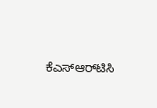ಕೆಎಸ್‌ಆರ್‌ಟಿಸಿ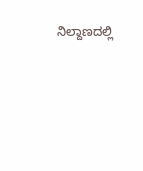ನಿಲ್ದಾಣದಲ್ಲಿ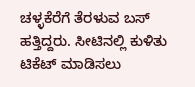ಚಳ್ಳಕೆರೆಗೆ ತೆರಳುವ ಬಸ್‌ ಹತ್ತಿದ್ದರು. ಸೀಟಿನಲ್ಲಿ ಕುಳಿತು ಟಿಕೆಟ್‌ ಮಾಡಿಸಲು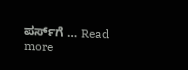ಪರ್ಸ್‌ಗೆ … Read more